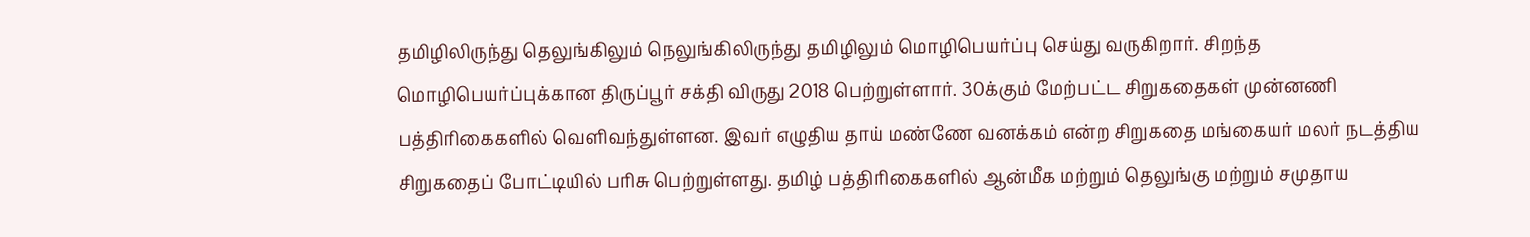தமிழிலிருந்து தெலுங்கிலும் நெலுங்கிலிருந்து தமிழிலும் மொழிபெயர்ப்பு செய்து வருகிறார். சிறந்த மொழிபெயர்ப்புக்கான திருப்பூர் சக்தி விருது 2018 பெற்றுள்ளார். 30க்கும் மேற்பட்ட சிறுகதைகள் முன்னணி பத்திரிகைகளில் வெளிவந்துள்ளன. இவர் எழுதிய தாய் மண்ணே வனக்கம் என்ற சிறுகதை மங்கையர் மலர் நடத்திய சிறுகதைப் போட்டியில் பரிசு பெற்றுள்ளது. தமிழ் பத்திரிகைகளில் ஆன்மீக மற்றும் தெலுங்கு மற்றும் சமுதாய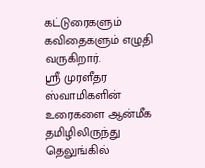கட்டுரைகளும் கவிதைகளும் எழுதி வருகிறார்.
ஸ்ரீ முரளீதர ஸ்வாமிகளின் உரைகளை ஆன்மீக தமிழிலிருந்து தெலுங்கில்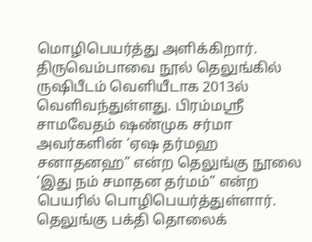மொழிபெயர்த்து அளிக்கிறார். திருவெம்பாவை நூல் தெலுங்கில் ருஷிபீடம் வெளியீடாக 2013ல் வெளிவந்துள்ளது. பிரம்மஸ்ரீ சாமவேதம் ஷண்முக சர்மா அவர்களின் ‘ஏஷ தர்மஹ சனாதனஹ” என்ற தெலுங்கு நூலை ‘இது நம் சமாதன தர்மம்” என்ற பெயரில் பொழிபெயர்த்துள்ளார். தெலுங்கு பக்தி தொலைக்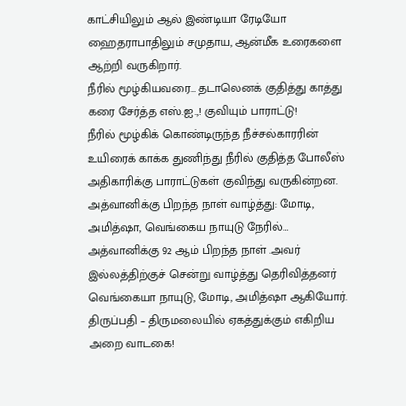காட்சியிலும் ஆல் இண்டியா ரேடியோ ஹைதராபாதிலும் சமுதாய, ஆன்மீக உரைகளை ஆற்றி வருகிறார்.
நீரில் மூழ்கியவரை… தடாலெனக் குதித்து காத்து கரை சேர்த்த எஸ்.ஐ.,! குவியும் பாராட்டு!
நீரில் மூழ்கிக் கொண்டிருந்த நீச்சல்காரரின் உயிரைக் காக்க துணிந்து நீரில் குதித்த போலீஸ் அதிகாரிக்கு பாராட்டுகள் குவிந்து வருகின்றன.
அத்வானிக்கு பிறந்த நாள் வாழ்த்து: மோடி, அமித்ஷா, வெங்கைய நாயுடு நேரில்…
அத்வானிக்கு 92 ஆம் பிறந்த நாள் .அவர் இல்லத்திற்குச் சென்று வாழ்த்து தெரிவித்தனர் வெங்கையா நாயுடு, மோடி, அமித்ஷா ஆகியோர்.
திருப்பதி – திருமலையில் ஏகத்துக்கும் எகிறிய அறை வாடகை!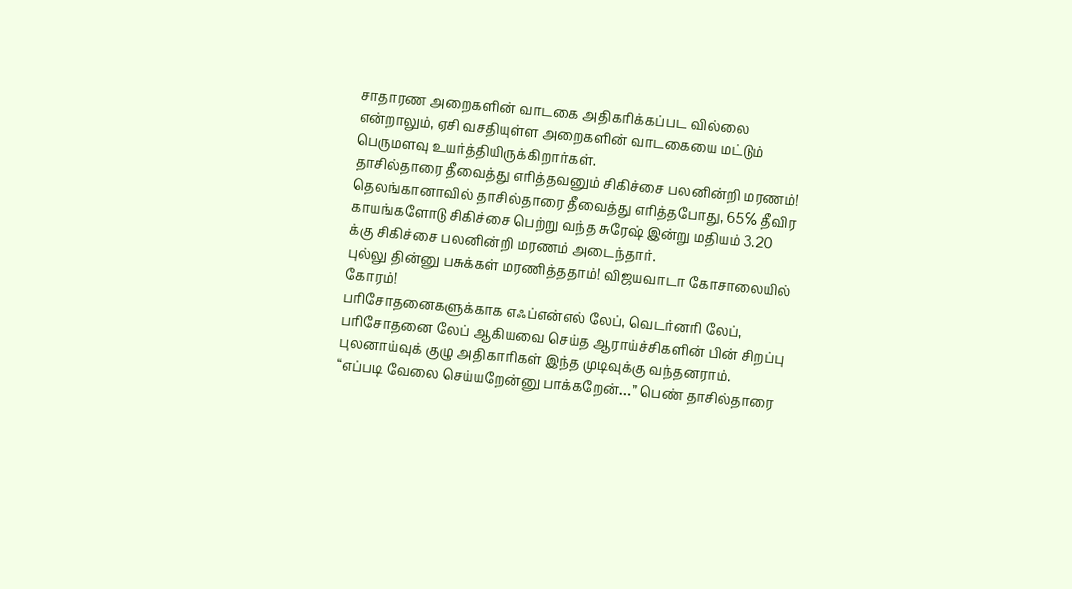சாதாரண அறைகளின் வாடகை அதிகரிக்கப்பட வில்லை என்றாலும், ஏசி வசதியுள்ள அறைகளின் வாடகையை மட்டும் பெருமளவு உயர்த்தியிருக்கிறார்கள்.
தாசில்தாரை தீவைத்து எரித்தவனும் சிகிச்சை பலனின்றி மரணம்!
தெலங்கானாவில் தாசில்தாரை தீவைத்து எரித்தபோது, 65℅ தீவிர காயங்களோடு சிகிச்சை பெற்று வந்த சுரேஷ் இன்று மதியம் 3.20 க்கு சிகிச்சை பலனின்றி மரணம் அடைந்தார்.
புல்லு தின்னு பசுக்கள் மரணித்ததாம்! விஜயவாடா கோசாலையில் கோரம்!
பரிசோதனைகளுக்காக எஃப்என்எல் லேப், வெடர்னரி லேப், பரிசோதனை லேப் ஆகியவை செய்த ஆராய்ச்சிகளின் பின் சிறப்பு புலனாய்வுக் குழு அதிகாரிகள் இந்த முடிவுக்கு வந்தனராம்.
“எப்படி வேலை செய்யறேன்னு பாக்கறேன்…” பெண் தாசில்தாரை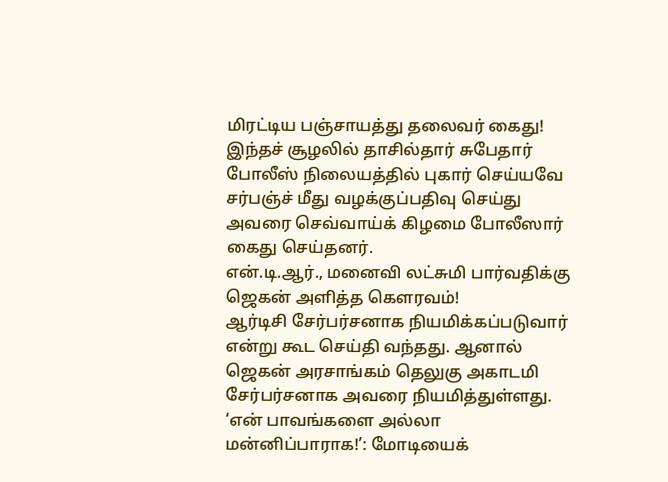மிரட்டிய பஞ்சாயத்து தலைவர் கைது!
இந்தச் சூழலில் தாசில்தார் சுபேதார் போலீஸ் நிலையத்தில் புகார் செய்யவே சர்பஞ்ச் மீது வழக்குப்பதிவு செய்து அவரை செவ்வாய்க் கிழமை போலீஸார் கைது செய்தனர்.
என்.டி.ஆர்., மனைவி லட்சுமி பார்வதிக்கு ஜெகன் அளித்த கௌரவம்!
ஆர்டிசி சேர்பர்சனாக நியமிக்கப்படுவார் என்று கூட செய்தி வந்தது. ஆனால் ஜெகன் அரசாங்கம் தெலுகு அகாடமி சேர்பர்சனாக அவரை நியமித்துள்ளது.
‘என் பாவங்களை அல்லா மன்னிப்பாராக!’: மோடியைக்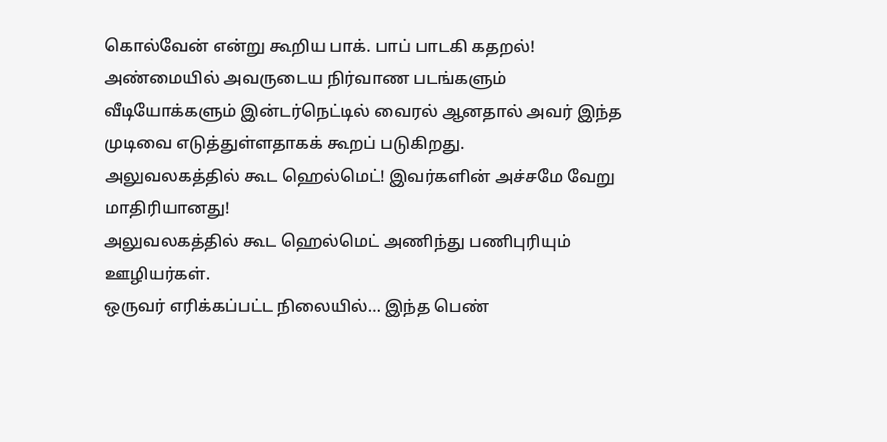கொல்வேன் என்று கூறிய பாக். பாப் பாடகி கதறல்!
அண்மையில் அவருடைய நிர்வாண படங்களும் வீடியோக்களும் இன்டர்நெட்டில் வைரல் ஆனதால் அவர் இந்த முடிவை எடுத்துள்ளதாகக் கூறப் படுகிறது.
அலுவலகத்தில் கூட ஹெல்மெட்! இவர்களின் அச்சமே வேறு மாதிரியானது!
அலுவலகத்தில் கூட ஹெல்மெட் அணிந்து பணிபுரியும் ஊழியர்கள்.
ஒருவர் எரிக்கப்பட்ட நிலையில்… இந்த பெண்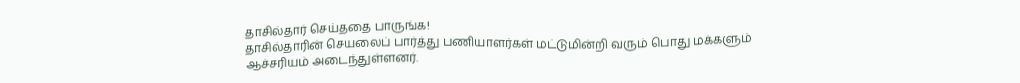தாசில்தார் செய்ததை பாருங்க!
தாசில்தாரின் செயலைப் பார்த்து பணியாளர்கள் மட்டுமின்றி வரும் பொது மக்களும் ஆச்சரியம் அடைந்துள்ளனர்.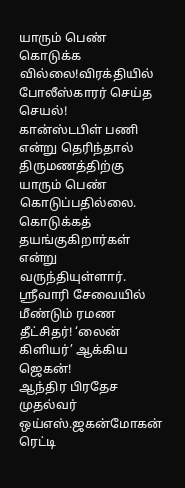யாரும் பெண் கொடுக்க வில்லை!விரக்தியில் போலீஸ்காரர் செய்த செயல்!
கான்ஸ்டபிள் பணி என்று தெரிந்தால் திருமணத்திற்கு யாரும் பெண் கொடுப்பதில்லை. கொடுக்கத் தயங்குகிறார்கள் என்று வருந்தியுள்ளார்.
ஸ்ரீவாரி சேவையில் மீண்டும் ரமண தீட்சிதர்! ‘லைன் கிளியர்’ ஆக்கிய ஜெகன்!
ஆந்திர பிரதேச முதல்வர் ஒய்எஸ்.ஜகன்மோகன் ரெட்டி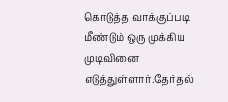கொடுத்த வாக்குப்படி மீண்டும் ஒரு முக்கிய முடிவினை எடுத்துள்ளார்.தேர்தல்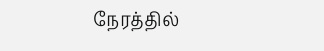நேரத்தில்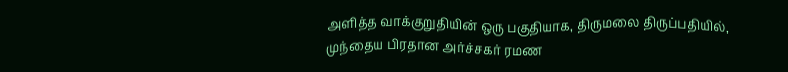அளித்த வாக்குறுதியின் ஒரு பகுதியாக, திருமலை திருப்பதியில், முந்தைய பிரதான அர்ச்சகர் ரமண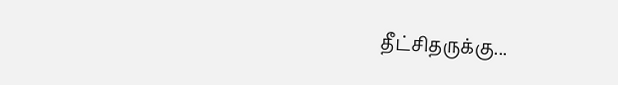தீட்சிதருக்கு...